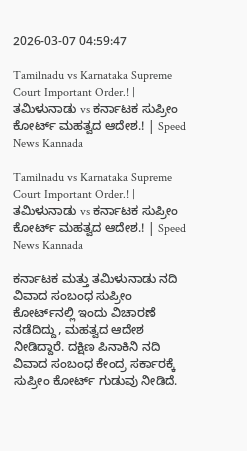2026-03-07 04:59:47

Tamilnadu vs Karnataka Supreme Court Important Order.! | ತಮಿಳುನಾಡು vs ಕರ್ನಾಟಕ ಸುಪ್ರೀಂ ಕೋರ್ಟ್‌ ಮಹತ್ವದ ಆದೇಶ.! | Speed News Kannada

Tamilnadu vs Karnataka Supreme Court Important Order.! | ತಮಿಳುನಾಡು vs ಕರ್ನಾಟಕ ಸುಪ್ರೀಂ ಕೋರ್ಟ್‌ ಮಹತ್ವದ ಆದೇಶ.! | Speed News Kannada

ಕರ್ನಾಟಕ ಮತ್ತು ತಮಿಳುನಾಡು ನದಿ ವಿವಾದ ಸಂಬಂಧ ಸುಪ್ರೀಂ ಕೋರ್ಟ್‌‌ನಲ್ಲಿ ಇಂದು ವಿಚಾರಣೆ ನಡೆದಿದ್ದು, ಮಹತ್ವದ ಆದೇಶ ನೀಡಿದ್ದಾರೆ. ದಕ್ಷಿಣ ಪಿನಾಕಿನಿ ನದಿ ವಿವಾದ ಸಂಬಂಧ ಕೇಂದ್ರ ಸರ್ಕಾರಕ್ಕೆ ಸುಪ್ರೀಂ ಕೋರ್ಟ್‌ ಗುಡುವು ನೀಡಿದೆ.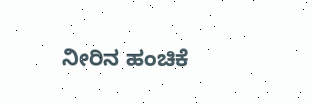ನೀರಿನ ಹಂಚಿಕೆ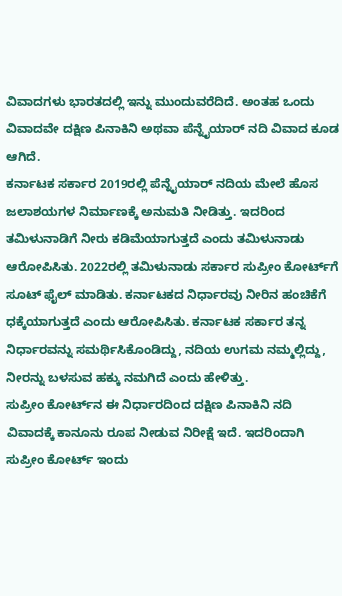ವಿವಾದಗಳು ಭಾರತದಲ್ಲಿ ಇನ್ನು ಮುಂದುವರೆದಿದೆ. ಅಂತಹ ಒಂದು ವಿವಾದವೇ ದಕ್ಷಿಣ ಪಿನಾಕಿನಿ ಅಥವಾ ಪೆನ್ನೈಯಾರ್ ನದಿ ವಿವಾದ ಕೂಡ ಆಗಿದೆ.
ಕರ್ನಾಟಕ ಸರ್ಕಾರ 2019ರಲ್ಲಿ ಪೆನ್ನೈಯಾರ್ ನದಿಯ ಮೇಲೆ ಹೊಸ ಜಲಾಶಯಗಳ ನಿರ್ಮಾಣಕ್ಕೆ ಅನುಮತಿ ನೀಡಿತ್ತು. ಇದರಿಂದ ತಮಿಳುನಾಡಿಗೆ ನೀರು ಕಡಿಮೆಯಾಗುತ್ತದೆ ಎಂದು ತಮಿಳುನಾಡು ಆರೋಪಿಸಿತು. 2022ರಲ್ಲಿ ತಮಿಳುನಾಡು ಸರ್ಕಾರ ಸುಪ್ರೀಂ ಕೋರ್ಟ್‌ಗೆ ಸೂಟ್ ಫೈಲ್ ಮಾಡಿತು. ಕರ್ನಾಟಕದ ನಿರ್ಧಾರವು ನೀರಿನ ಹಂಚಿಕೆಗೆ ಧಕ್ಕೆಯಾಗುತ್ತದೆ ಎಂದು ಆರೋಪಿಸಿತು. ಕರ್ನಾಟಕ ಸರ್ಕಾರ ತನ್ನ ನಿರ್ಧಾರವನ್ನು ಸಮರ್ಥಿಸಿಕೊಂಡಿದ್ದು, ನದಿಯ ಉಗಮ ನಮ್ಮಲ್ಲಿದ್ದು, ನೀರನ್ನು ಬಳಸುವ ಹಕ್ಕು ನಮಗಿದೆ ಎಂದು ಹೇಳಿತ್ತು.
ಸುಪ್ರೀಂ ಕೋರ್ಟ್‌ನ ಈ ನಿರ್ಧಾರದಿಂದ ದಕ್ಷಿಣ ಪಿನಾಕಿನಿ ನದಿ ವಿವಾದಕ್ಕೆ ಕಾನೂನು ರೂಪ ನೀಡುವ ನಿರೀಕ್ಷೆ ಇದೆ. ಇದರಿಂದಾಗಿ ಸುಪ್ರೀಂ ಕೋರ್ಟ್‌ ಇಂದು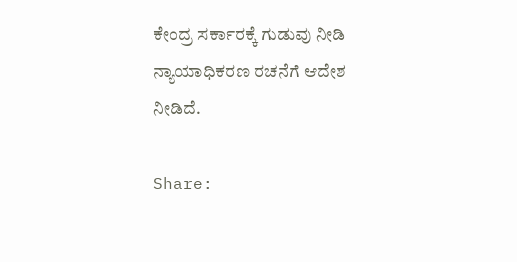ಕೇಂದ್ರ ಸರ್ಕಾರಕ್ಕೆ ಗುಡುವು ನೀಡಿ ನ್ಯಾಯಾಧಿಕರಣ ರಚನೆಗೆ ಆದೇಶ ನೀಡಿದೆ.

Share: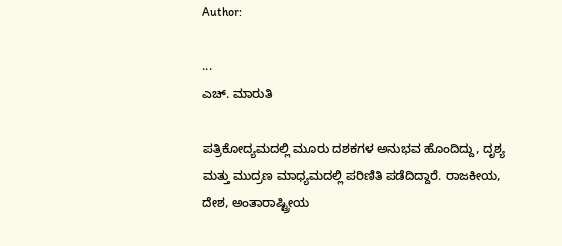Author:

...
ಎಚ್‌. ಮಾರುತಿ

ಪತ್ರಿಕೋದ್ಯಮದಲ್ಲಿ ಮೂರು ದಶಕಗಳ ಅನುಭವ ಹೊಂದಿದ್ದು, ದೃಶ್ಯ ಮತ್ತು ಮುದ್ರಣ ಮಾಧ್ಯಮದಲ್ಲಿ ಪರಿಣಿತಿ ಪಡೆದಿದ್ದಾರೆ. ರಾಜಕೀಯ, ದೇಶ, ಅಂತಾರಾಷ್ಟ್ರೀಯ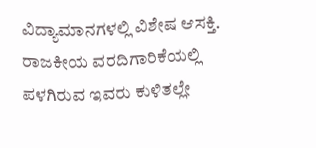ವಿದ್ಯಾಮಾನಗಳಲ್ಲಿ ವಿಶೇಷ ಆಸಕ್ತಿ. ರಾಜಕೀಯ ವರದಿಗಾರಿಕೆಯಲ್ಲಿ ಪಳಗಿರುವ ಇವರು ಕುಳಿತಲ್ಲೇ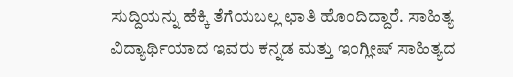ಸುದ್ದಿಯನ್ನು ಹೆಕ್ಕಿ ತೆಗೆಯಬಲ್ಲ ಛಾತಿ ಹೊಂದಿದ್ದಾರೆ. ಸಾಹಿತ್ಯ ವಿದ್ಯಾರ್ಥಿಯಾದ ಇವರು ಕನ್ನಡ ಮತ್ತು ಇಂಗ್ಲೀಷ್‌ ಸಾಹಿತ್ಯದ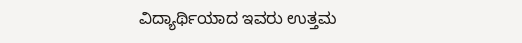ವಿದ್ಯಾರ್ಥಿಯಾದ ಇವರು ಉತ್ತಮ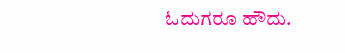ಓದುಗರೂ ಹೌದು.